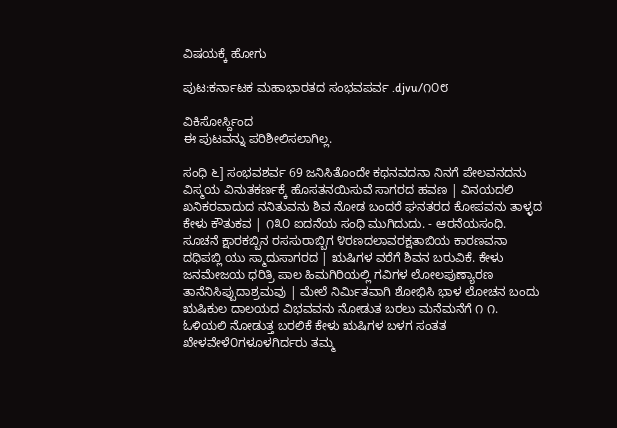ವಿಷಯಕ್ಕೆ ಹೋಗು

ಪುಟ:ಕರ್ನಾಟಕ ಮಹಾಭಾರತದ ಸಂಭವಪರ್ವ .djvu/೧೦೮

ವಿಕಿಸೋರ್ಸ್ದಿಂದ
ಈ ಪುಟವನ್ನು ಪರಿಶೀಲಿಸಲಾಗಿಲ್ಲ.

ಸಂಧಿ ೬] ಸಂಭವಶರ್ವ 69 ಜನಿಸಿತೊಂದೇ ಕಥನವದನಾ ನಿನಗೆ ಪೇಲವನದನು ವಿಸ್ಮಯ ವಿನುತಕರ್ಣಕ್ಕೆ ಹೊಸತನಯಿಸುವೆ ಸಾಗರದ ಹವಣ | ವಿನಯದಲಿ ಖನಿಕರವಾದುದ ನನಿತುವನು ಶಿವ ನೋಡ ಬಂದರೆ ಘನತರದ ಕೋಪವನು ತಾಳ್ಳದ ಕೇಳು ಕೌತುಕವ | ೧೩೦ ಐದನೆಯ ಸಂಧಿ ಮುಗಿದುದು. - ಆರನೆಯಸಂಧಿ. ಸೂಚನೆ ಕ್ಷಾರಕಬ್ಬಿನ ರಸಸುರಾಬ್ಬಿಗ ೪ರಣದಲಾವರಕ್ಷತಾಬಿಯ ಕಾರಣವನಾ ದಧಿಪಬ್ಲಿ ಯು ಸ್ಮಾದುಸಾಗರದ | ಋಷಿಗಳ ವರೆಗೆ ಶಿವನ ಬರುವಿಕೆ. ಕೇಳು ಜನಮೇಜಯ ಧರಿತ್ರಿ ಪಾಲ ಹಿಮಗಿರಿಯಲ್ಲಿ ಗವಿಗಳ ಲೋಲಪುಣ್ಯಾರಣ ತಾನೆನಿಸಿಪ್ಪುದಾಶ್ರಮವು | ಮೇಲೆ ನಿರ್ಮಿತವಾಗಿ ಶೋಭಿಸಿ ಭಾಳ ಲೋಚನ ಬಂದು ಋಷಿಕುಲ ದಾಲಯದ ವಿಭವವನು ನೋಡುತ ಬರಲು ಮನೆಮನೆಗೆ ೧ ೧. ಓಳಿಯಲಿ ನೋಡುತ್ತ ಬರಲಿಕೆ ಕೇಳು ಋಷಿಗಳ ಬಳಗ ಸಂತತ ಖೇಳವೇಳೆ೦ಗಳೂಳಗಿರ್ದರು ತಮ್ಮ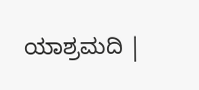ಯಾಶ್ರಮದಿ |